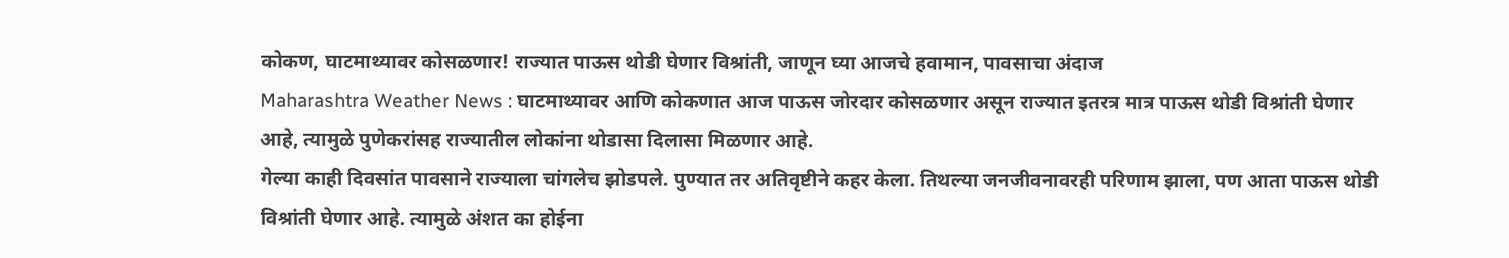कोकण, घाटमाथ्यावर कोसळणार! राज्यात पाऊस थोडी घेणार विश्रांती, जाणून घ्या आजचे हवामान, पावसाचा अंदाज
Maharashtra Weather News : घाटमाथ्यावर आणि कोकणात आज पाऊस जोरदार कोसळणार असून राज्यात इतरत्र मात्र पाऊस थोडी विश्रांती घेणार आहे, त्यामुळे पुणेकरांसह राज्यातील लोकांना थोडासा दिलासा मिळणार आहे.
गेल्या काही दिवसांत पावसाने राज्याला चांगलेच झोडपले. पुण्यात तर अतिवृष्टीने कहर केला. तिथल्या जनजीवनावरही परिणाम झाला, पण आता पाऊस थोडी विश्रांती घेणार आहे. त्यामुळे अंशत का होईना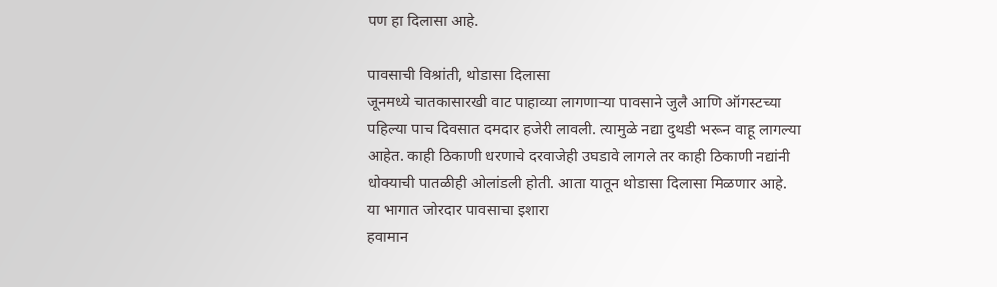पण हा दिलासा आहे.

पावसाची विश्रांती, थोडासा दिलासा
जूनमध्ये चातकासारखी वाट पाहाव्या लागणाऱ्या पावसाने जुलै आणि ऑगस्टच्या पहिल्या पाच दिवसात दमदार हजेरी लावली. त्यामुळे नद्या दुथडी भरून वाहू लागल्या आहेत. काही ठिकाणी धरणाचे दरवाजेही उघडावे लागले तर काही ठिकाणी नद्यांनी धोक्याची पातळीही ओलांडली होती. आता यातून थोडासा दिलासा मिळणार आहे.
या भागात जोरदार पावसाचा इशारा
हवामान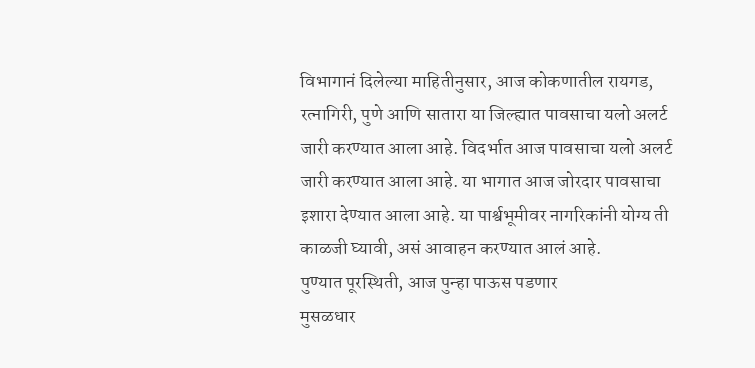विभागानं दिलेल्या माहितीनुसार, आज कोकणातील रायगड, रत्नागिरी, पुणे आणि सातारा या जिल्ह्यात पावसाचा यलो अलर्ट जारी करण्यात आला आहे. विदर्भात आज पावसाचा यलो अलर्ट जारी करण्यात आला आहे. या भागात आज जोरदार पावसाचा इशारा देण्यात आला आहे. या पार्श्वभूमीवर नागरिकांनी योग्य ती काळजी घ्यावी, असं आवाहन करण्यात आलं आहे.
पुण्यात पूरस्थिती, आज पुन्हा पाऊस पडणार
मुसळधार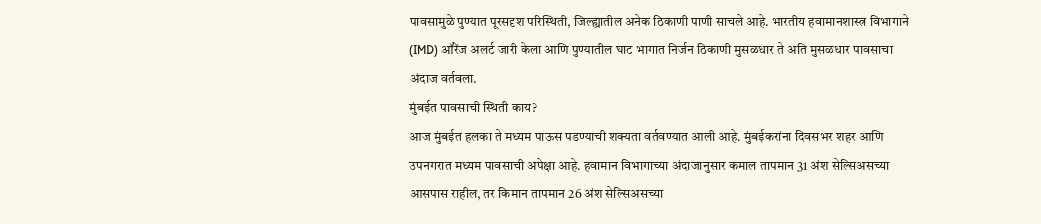पावसामुळे पुण्यात पूरसदृश परिस्थिती, जिल्ह्यातील अनेक ठिकाणी पाणी साचले आहे. भारतीय हवामानशास्त्र विभागाने (IMD) ऑरेंज अलर्ट जारी केला आणि पुण्यातील घाट भागात निर्जन ठिकाणी मुसळधार ते अति मुसळधार पावसाचा अंदाज वर्तवला.
मुंबईत पावसाची स्थिती काय?
आज मुंबईत हलका ते मध्यम पाऊस पडण्याची शक्यता वर्तवण्यात आली आहे. मुंबईकरांना दिवसभर शहर आणि उपनगरात मध्यम पावसाची अपेक्षा आहे. हवामान विभागाच्या अंदाजानुसार कमाल तापमान 31 अंश सेल्सिअसच्या आसपास राहील, तर किमान तापमान 26 अंश सेल्सिअसच्या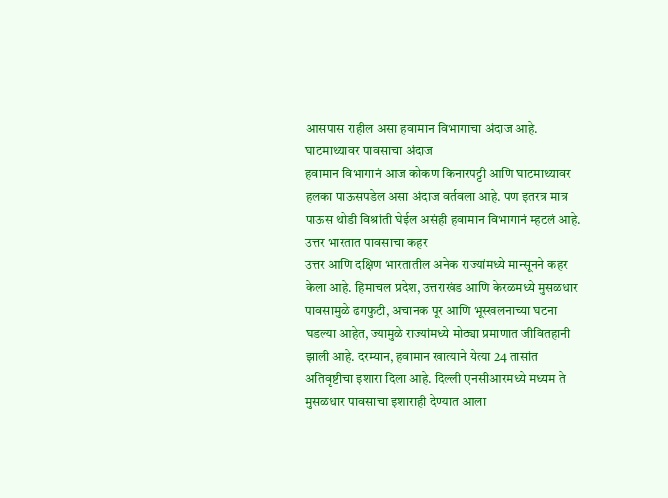आसपास राहील असा हवामान विभागाचा अंदाज आहे.
घाटमाथ्यावर पावसाचा अंदाज
हवामान विभागानं आज कोकण किनारपट्टी आणि घाटमाथ्यावर हलका पाऊसपडेल असा अंदाज वर्तवला आहे. पण इतरत्र मात्र पाऊस थोडी विश्रांती घेईल असंही हवामान विभागानं म्हटलं आहे.
उत्तर भारतात पावसाचा कहर
उत्तर आणि दक्षिण भारतातील अनेक राज्यांमध्ये मान्सूनने कहर केला आहे. हिमाचल प्रदेश, उत्तराखंड आणि केरळमध्ये मुसळधार पावसामुळे ढगफुटी, अचानक पूर आणि भूस्खलनाच्या घटना घडल्या आहेत, ज्यामुळे राज्यांमध्ये मोठ्या प्रमाणात जीवितहानी झाली आहे. दरम्यान, हवामान खात्याने येत्या 24 तासांत अतिवृष्टीचा इशारा दिला आहे. दिल्ली एनसीआरमध्ये मध्यम ते मुसळधार पावसाचा इशाराही देण्यात आला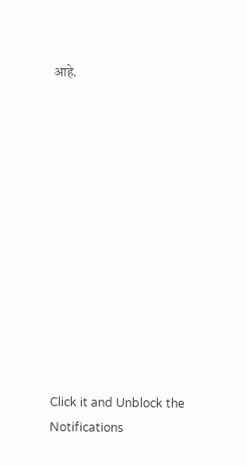आहे.












Click it and Unblock the Notifications